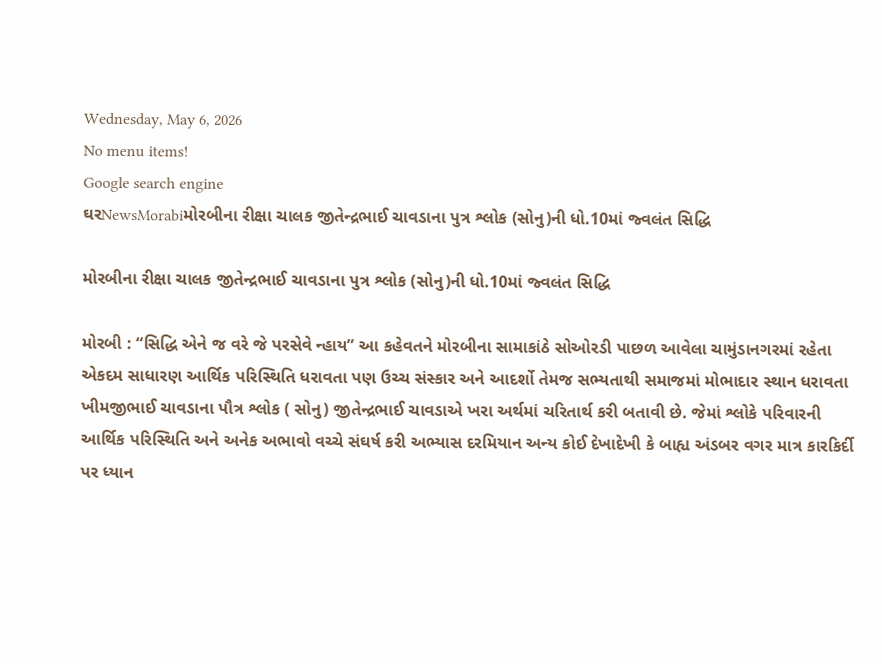Wednesday, May 6, 2026
No menu items!
Google search engine
ઘરNewsMorabiમોરબીના રીક્ષા ચાલક જીતેન્દ્રભાઈ ચાવડાના પુત્ર શ્લોક (સોનુ)ની ધો.10માં જ્વલંત સિદ્ધિ

મોરબીના રીક્ષા ચાલક જીતેન્દ્રભાઈ ચાવડાના પુત્ર શ્લોક (સોનુ)ની ધો.10માં જ્વલંત સિદ્ધિ

મોરબી : “સિદ્ધિ એને જ વરે જે પરસેવે ન્હાય” આ કહેવતને મોરબીના સામાકાંઠે સોઓરડી પાછળ આવેલા ચામુંડાનગરમાં રહેતા એકદમ સાધારણ આર્થિક પરિસ્થિતિ ધરાવતા પણ ઉચ્ચ સંસ્કાર અને આદર્શો તેમજ સભ્યતાથી સમાજમાં મોભાદાર સ્થાન ધરાવતા ખીમજીભાઈ ચાવડાના પૌત્ર શ્લોક ( સોનુ) જીતેન્દ્રભાઈ ચાવડાએ ખરા અર્થમાં ચરિતાર્થ કરી બતાવી છે. જેમાં શ્લોકે પરિવારની આર્થિક પરિસ્થિતિ અને અનેક અભાવો વચ્ચે સંઘર્ષ કરી અભ્યાસ દરમિયાન અન્ય કોઈ દેખાદેખી કે બાહ્ય અંડબર વગર માત્ર કારકિર્દી પર ધ્યાન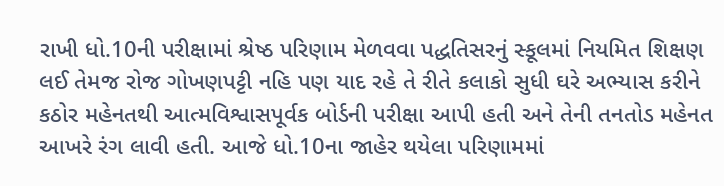રાખી ધો.10ની પરીક્ષામાં શ્રેષ્ઠ પરિણામ મેળવવા પદ્ધતિસરનું સ્કૂલમાં નિયમિત શિક્ષણ લઈ તેમજ રોજ ગોખણપટ્ટી નહિ પણ યાદ રહે તે રીતે કલાકો સુધી ઘરે અભ્યાસ કરીને કઠોર મહેનતથી આત્મવિશ્વાસપૂર્વક બોર્ડની પરીક્ષા આપી હતી અને તેની તનતોડ મહેનત આખરે રંગ લાવી હતી. આજે ધો.10ના જાહેર થયેલા પરિણામમાં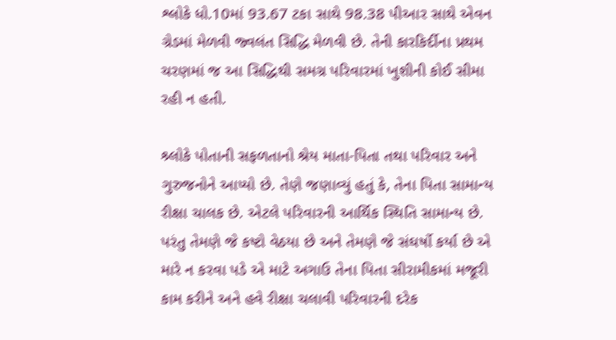શ્લોકે ધો.10માં 93.67 ટકા સાથે 98.38 પીઆર સાથે એવન ગ્રેડમાં મેળવી જ્વલંત સિદ્ધિ મેળવી છે. તેની કારકિર્દીના પ્રથમ ચરણમાં જ આ સિદ્ધિથી સમગ્ર પરિવારમાં ખુશીની કોઈ સીમા રહી ન હતી.

શ્ર્લોકે પોતાની સફળતાનો શ્રેય માતા-પિતા તથા પરિવાર અને ગુરુજનોને આપ્યો છે. તેણે જણાવ્યું હતું કે, તેના પિતા સામાન્ય રીક્ષા ચાલક છે. એટલે પરિવારની આર્થિક સ્થિતિ સામાન્ય છે. પરંતુ તેમણે જે કષ્ટો વેઠયા છે અને તેમણે જે સંઘર્ષો કર્યા છે એ મારે ન કરવા પડે એ માટે અગાઉ તેના પિતા સીરામીકમાં મજૂરી કામ કરીને અને હવે રીક્ષા ચલાવી પરિવારની દરેક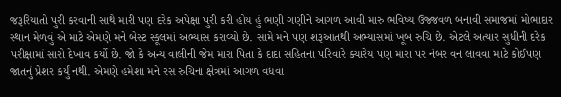જરૂરિયાતો પુરી કરવાની સાથે મારી પણ દરેક અપેક્ષા પુરી કરી હોય હું ભણી ગણીને આગળ આવી મારુ ભવિષ્ય ઉજ્જવળ બનાવી સમાજમાં મોભાદાર સ્થાન મેળવું એ માટે એમણે મને બેસ્ટ સ્કૂલમાં અભ્યાસ કરાવ્યો છે. સામે મને પણ શરૂઆતથી અભ્યાસમાં ખૂબ રુચિ છે. એટલે અત્યાર સુધીની દરેક પરીક્ષામાં સારો દેખાવ કર્યો છે. જો કે અન્ય વાલીની જેમ મારા પિતા કે દાદા સહિતના પરિવારે ક્યારેય પણ મારા પર નંબર વન લાવવા માટે કોઈપણ જાતનું પ્રેશર કર્યું નથી. એમણે હમેશા મને રસ રુચિના ક્ષેત્રમાં આગળ વધવા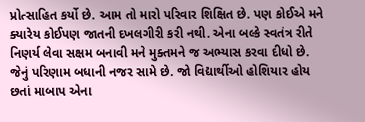પ્રોત્સાહિત કર્યો છે. આમ તો મારો પરિવાર શિક્ષિત છે. પણ કોઈએ મને ક્યારેય કોઈપણ જાતની દખલગીરી કરી નથી. એના બલ્કે સ્વતંત્ર રીતે નિણર્ય લેવા સક્ષમ બનાવી મને મુક્તમને જ અભ્યાસ કરવા દીધો છે. જેનું પરિણામ બધાની નજર સામે છે. જો વિદ્યાર્થીઓ હોશિયાર હોય છતાં માબાપ એના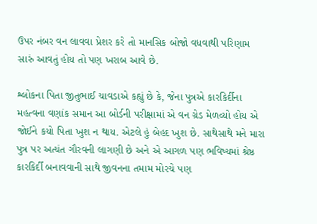ઉપર નંબર વન લાવવા પ્રેશર કરે તો માનસિક બોજો વધવાથી પરિણામ સારું આવતું હોય તો પણ ખરાબ આવે છે.

શ્લોકના પિતા જીતુભાઈ ચાવડાએ કહ્યું છે કે, જેના પુત્રએ કારકિર્દીના મહત્વના વણાંક સમાન આ બોર્ડની પરીક્ષામાં એ વન ગ્રેડ મેળવ્યો હોય એ જોઈને કયો પિતા ખુશ ન થાય. એટલે હું બેહદ ખુશ છે. સાથેસાથે મને મારા પુત્ર પર અત્યંત ગૌરવની લાગણી છે અને એ આગળ પણ ભવિષ્યમાં શ્રેષ્ઠ કારકિર્દી બનાવવાની સાથે જીવનના તમામ મોરચે પણ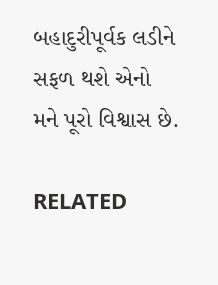બહાદુરીપૂર્વક લડીને સફળ થશે એનો મને પૂરો વિશ્વાસ છે.

RELATED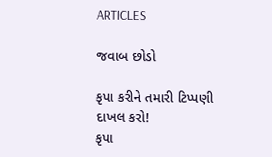ARTICLES

જવાબ છોડો

કૃપા કરીને તમારી ટિપ્પણી દાખલ કરો!
કૃપા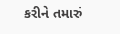કરીને તમારું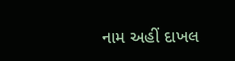નામ અહીં દાખલ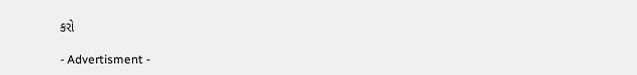કરો

- Advertisment -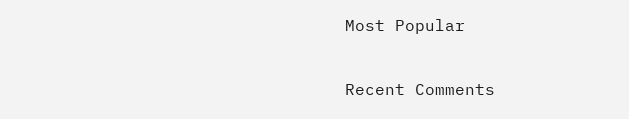Most Popular

Recent Comments